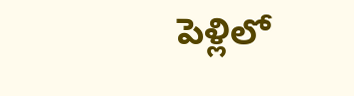పెళ్లిలో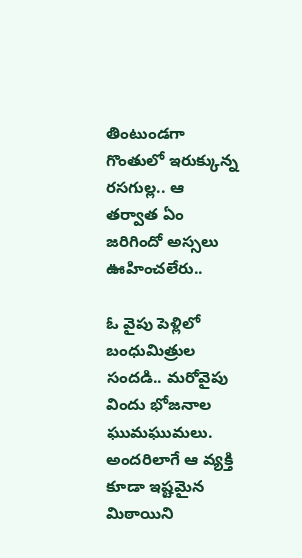తింటుండగా గొంతులో ఇరుక్కున్న రసగుల్ల.. ఆ తర్వాత ఏం జరిగిందో అస్సలు ఊహించలేరు..

ఓ వైపు పెళ్లిలో బంధుమిత్రుల సందడి.. మరోవైపు విందు భోజనాల ఘుమఘుమలు. అందరిలాగే ఆ వ్యక్తి కూడా ఇష్టమైన మిఠాయిని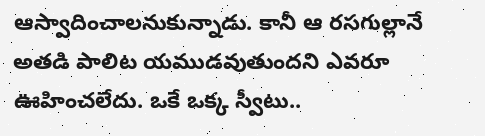ఆస్వాదించాలనుకున్నాడు. కానీ ఆ రసగుల్లానే అతడి పాలిట యముడవుతుందని ఎవరూ ఊహించలేదు. ఒకే ఒక్క స్వీటు..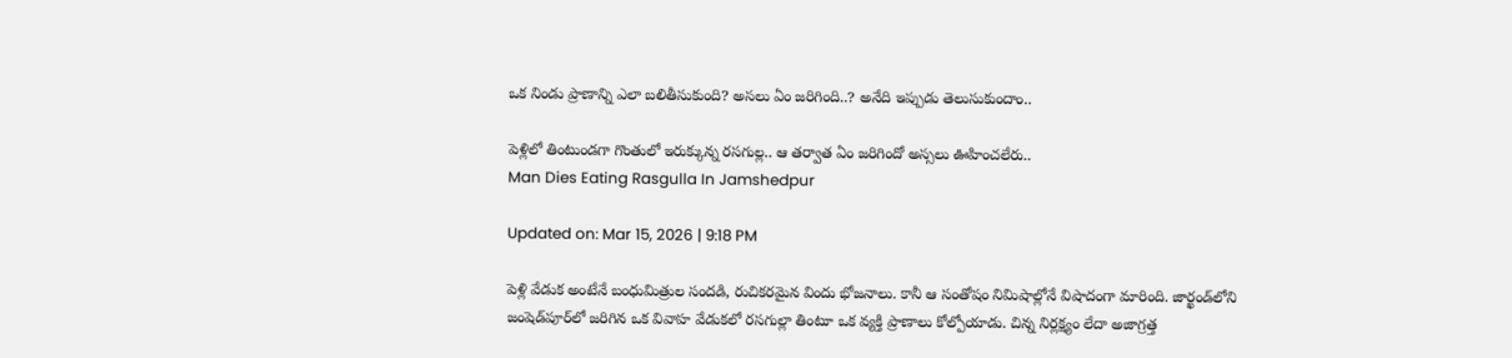ఒక నిండు ప్రాణాన్ని ఎలా బలితీసుకుంది? అసలు ఏం జరిగింది..? అనేది ఇప్పుడు తెలుసుకుందాం..

పెళ్లిలో తింటుండగా గొంతులో ఇరుక్కున్న రసగుల్ల.. ఆ తర్వాత ఏం జరిగిందో అస్సలు ఊహించలేరు..
Man Dies Eating Rasgulla In Jamshedpur

Updated on: Mar 15, 2026 | 9:18 PM

పెళ్లి వేడుక అంటేనే బంధుమిత్రుల సందడి, రుచికరమైన విందు భోజనాలు. కానీ ఆ సంతోషం నిమిషాల్లోనే విషాదంగా మారింది. జార్ఖండ్‌లోని జంషెడ్‌పూర్‌లో జరిగిన ఒక వివాహ వేడుకలో రసగుల్లా తింటూ ఒక వ్యక్తి ప్రాణాలు కోల్పోయాడు. చిన్న నిర్లక్ష్యం లేదా అజాగ్రత్త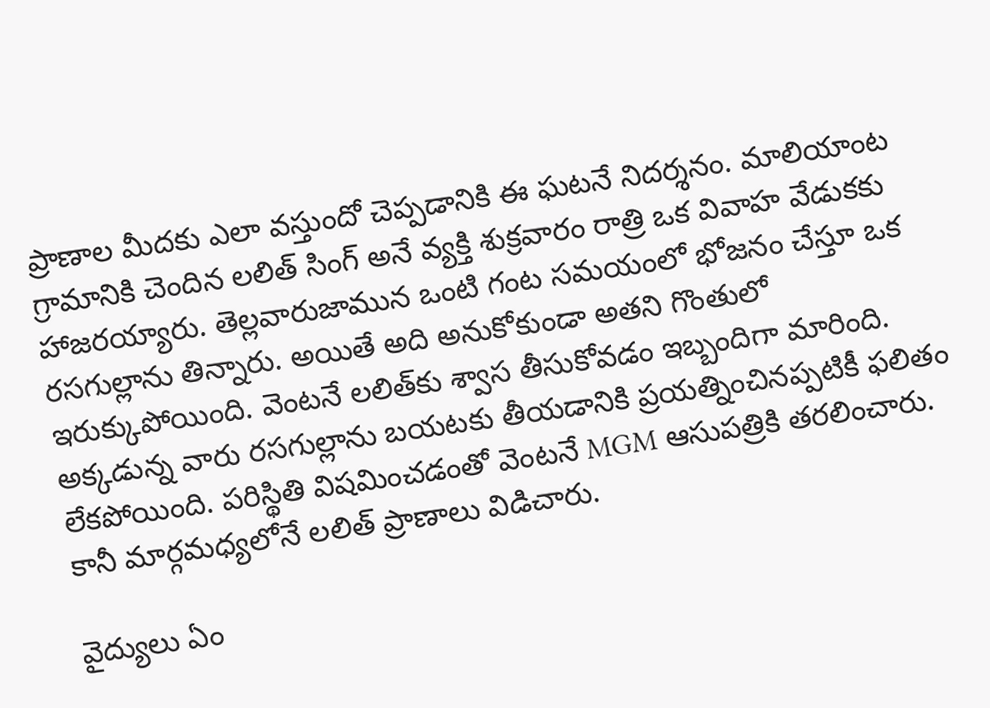ప్రాణాల మీదకు ఎలా వస్తుందో చెప్పడానికి ఈ ఘటనే నిదర్శనం. మాలియాంట గ్రామానికి చెందిన లలిత్ సింగ్ అనే వ్యక్తి శుక్రవారం రాత్రి ఒక వివాహ వేడుకకు హాజరయ్యారు. తెల్లవారుజామున ఒంటి గంట సమయంలో భోజనం చేస్తూ ఒక రసగుల్లాను తిన్నారు. అయితే అది అనుకోకుండా అతని గొంతులో ఇరుక్కుపోయింది. వెంటనే లలిత్‌కు శ్వాస తీసుకోవడం ఇబ్బందిగా మారింది. అక్కడున్న వారు రసగుల్లాను బయటకు తీయడానికి ప్రయత్నించినప్పటికీ ఫలితం లేకపోయింది. పరిస్థితి విషమించడంతో వెంటనే MGM ఆసుపత్రికి తరలించారు. కానీ మార్గమధ్యలోనే లలిత్ ప్రాణాలు విడిచారు.

వైద్యులు ఏం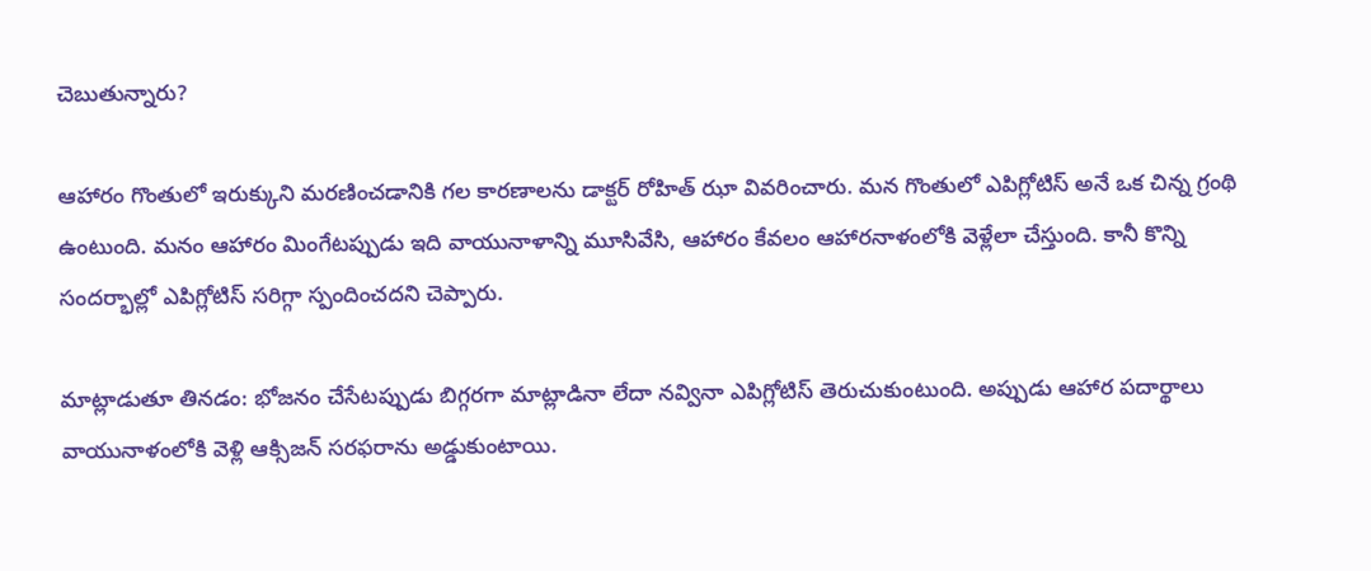చెబుతున్నారు?

ఆహారం గొంతులో ఇరుక్కుని మరణించడానికి గల కారణాలను డాక్టర్ రోహిత్ ఝా వివరించారు. మన గొంతులో ఎపిగ్లోటిస్ అనే ఒక చిన్న గ్రంథి ఉంటుంది. మనం ఆహారం మింగేటప్పుడు ఇది వాయునాళాన్ని మూసివేసి, ఆహారం కేవలం ఆహారనాళంలోకి వెళ్లేలా చేస్తుంది. కానీ కొన్ని సందర్భాల్లో ఎపిగ్లోటిస్ సరిగ్గా స్పందించదని చెప్పారు.

మాట్లాడుతూ తినడం: భోజనం చేసేటప్పుడు బిగ్గరగా మాట్లాడినా లేదా నవ్వినా ఎపిగ్లోటిస్ తెరుచుకుంటుంది. అప్పుడు ఆహార పదార్థాలు వాయునాళంలోకి వెళ్లి ఆక్సిజన్ సరఫరాను అడ్డుకుంటాయి.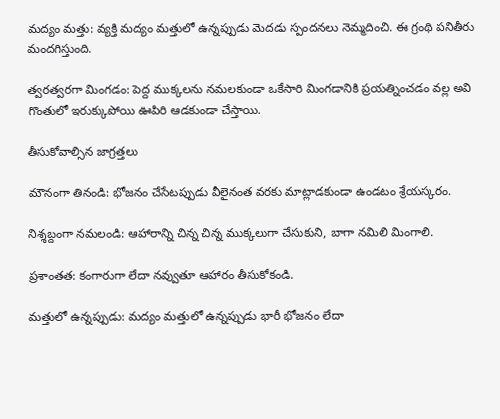మద్యం మత్తు: వ్యక్తి మద్యం మత్తులో ఉన్నప్పుడు మెదడు స్పందనలు నెమ్మదించి. ఈ గ్రంథి పనితీరు మందగిస్తుంది.

త్వరత్వరగా మింగడం: పెద్ద ముక్కలను నమలకుండా ఒకేసారి మింగడానికి ప్రయత్నించడం వల్ల అవి గొంతులో ఇరుక్కుపోయి ఊపిరి ఆడకుండా చేస్తాయి.

తీసుకోవాల్సిన జాగ్రత్తలు

మౌనంగా తినండి: భోజనం చేసేటప్పుడు వీలైనంత వరకు మాట్లాడకుండా ఉండటం శ్రేయస్కరం.

నిశ్శబ్దంగా నమలండి: ఆహారాన్ని చిన్న చిన్న ముక్కలుగా చేసుకుని, బాగా నమిలి మింగాలి.

ప్రశాంతత: కంగారుగా లేదా నవ్వుతూ ఆహారం తీసుకోకండి.

మత్తులో ఉన్నప్పుడు: మద్యం మత్తులో ఉన్నప్పుడు భారీ భోజనం లేదా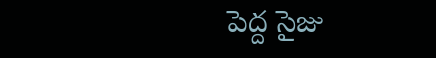పెద్ద సైజు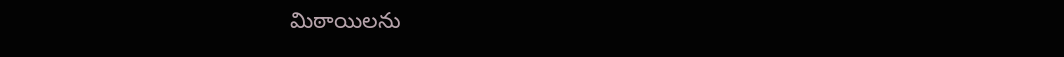మిఠాయిలను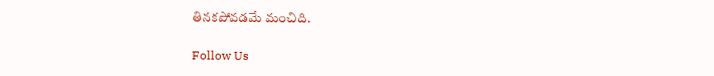తినకపోవడమే మంచిది.

Follow Us